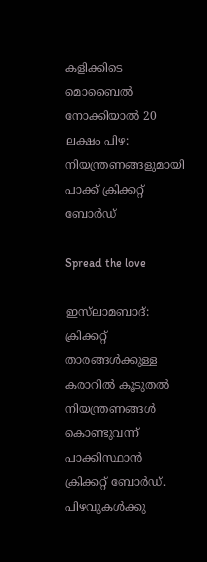കളിക്കിടെ മൊബൈൽ നോക്കിയാൽ 20 ലക്ഷം പിഴ: നിയന്ത്രണങ്ങളുമായി പാക്ക് ക്രിക്കറ്റ് ബോർഡ്

Spread the love

ഇസ്‍ലാമബാദ്: ക്രിക്കറ്റ് താരങ്ങൾക്കുള്ള കരാറിൽ കൂടുതൽ നിയന്ത്രണങ്ങൾ കൊണ്ടുവന്ന് പാക്കിസ്ഥാൻ ക്രിക്കറ്റ് ബോർഡ്. പിഴവുകൾക്കു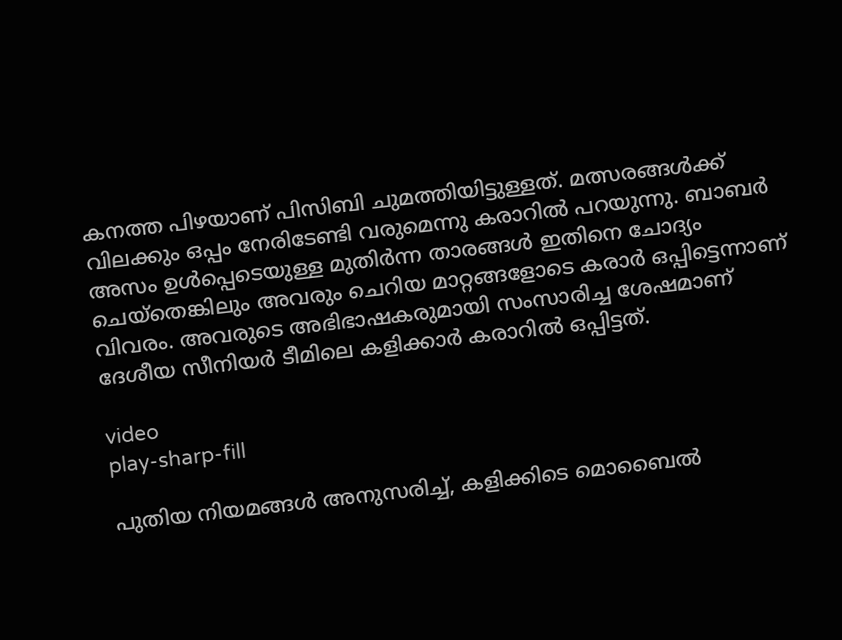കനത്ത പിഴയാണ് പിസിബി ചുമത്തിയിട്ടുള്ളത്. മത്സരങ്ങൾക്ക് വിലക്കും ഒപ്പം നേരിടേണ്ടി വരുമെന്നു കരാറിൽ പറയുന്നു. ബാബർ അസം ഉൾപ്പെടെയുള്ള മുതിർന്ന താരങ്ങൾ ഇതിനെ ചോദ്യം ചെയ്തെങ്കിലും അവരും ചെറിയ മാറ്റങ്ങളോടെ കരാർ ഒപ്പിട്ടെന്നാണ് വിവരം. അവരുടെ അഭിഭാഷകരുമായി സംസാരിച്ച ശേഷമാണ് ദേശീയ സീനിയർ ടീമിലെ കളിക്കാർ കരാറിൽ ഒപ്പിട്ടത്.

video
play-sharp-fill

പുതിയ നിയമങ്ങൾ അനുസരിച്ച്, കളിക്കിടെ മൊബൈൽ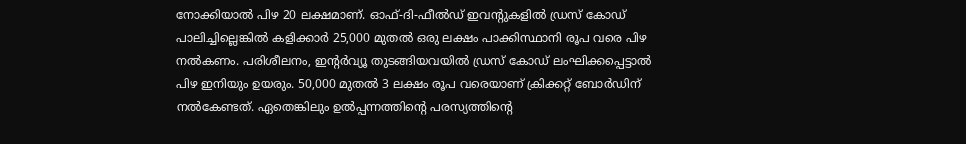നോക്കിയാൽ പിഴ 20 ലക്ഷമാണ്. ഓഫ്-ദി-ഫീൽഡ് ഇവന്‍റുകളിൽ ഡ്രസ് കോഡ് പാലിച്ചില്ലെങ്കിൽ കളിക്കാർ 25,000 മുതൽ ഒരു ലക്ഷം പാക്കിസ്ഥാനി രൂപ വരെ പിഴ നൽകണം. പരിശീലനം, ഇന്‍റർവ്യൂ തുടങ്ങിയവയിൽ ഡ്രസ് കോഡ് ലംഘിക്കപ്പെട്ടാൽ പിഴ ഇനിയും ഉയരും. 50,000 മുതൽ 3 ലക്ഷം രൂപ വരെയാണ് ക്രിക്കറ്റ് ബോർഡിന് നൽകേണ്ടത്. ഏതെങ്കിലും ഉൽപ്പന്നത്തിന്‍റെ പരസ്യത്തിന്‍റെ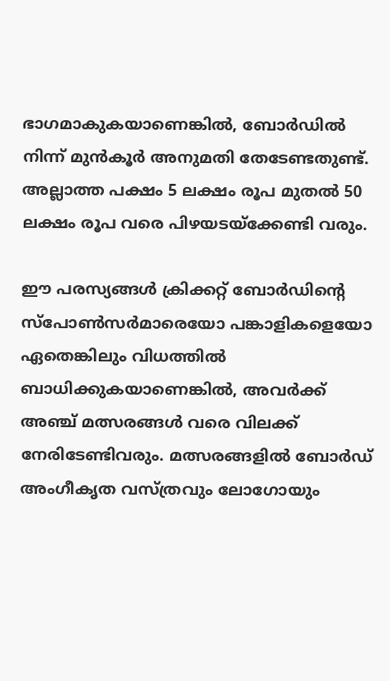ഭാഗമാകുകയാണെങ്കിൽ, ബോർഡിൽ നിന്ന് മുൻകൂർ അനുമതി തേടേണ്ടതുണ്ട്. അല്ലാത്ത പക്ഷം 5 ലക്ഷം രൂപ മുതൽ 50 ലക്ഷം രൂപ വരെ പിഴയടയ്ക്കേണ്ടി വരും.

ഈ പരസ്യങ്ങൾ ക്രിക്കറ്റ് ബോർഡിന്‍റെ സ്പോൺസർമാരെയോ പങ്കാളികളെയോ ഏതെങ്കിലും വിധത്തിൽ ബാധിക്കുകയാണെങ്കിൽ, അവർക്ക് അഞ്ച് മത്സരങ്ങൾ വരെ വിലക്ക് നേരിടേണ്ടിവരും. മത്സരങ്ങളിൽ ബോർഡ് അംഗീകൃത വസ്ത്രവും ലോഗോയും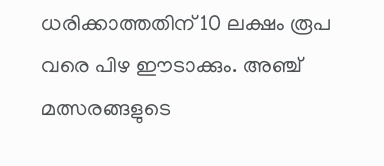ധരിക്കാത്തതിന് 10 ലക്ഷം രൂപ വരെ പിഴ ഈടാക്കും. അഞ്ച് മത്സരങ്ങളുടെ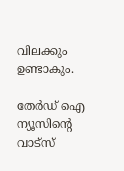വിലക്കും ഉണ്ടാകും.

തേർഡ് ഐ ന്യൂസിന്റെ വാട്സ്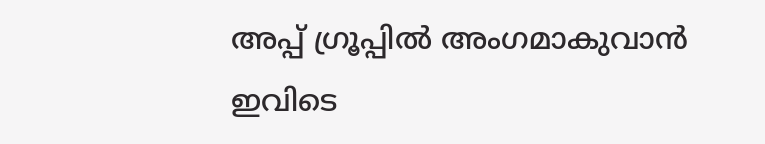അപ്പ് ഗ്രൂപ്പിൽ അംഗമാകുവാൻ ഇവിടെ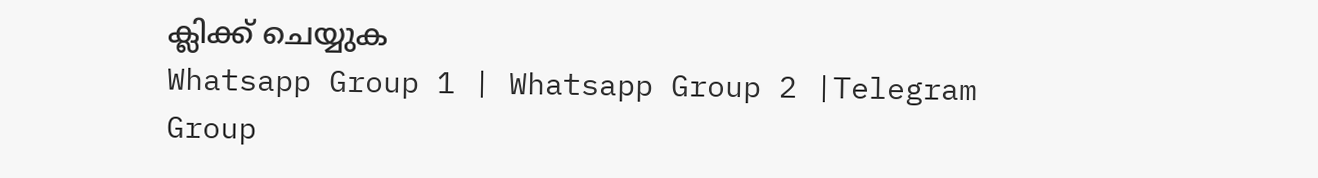ക്ലിക്ക് ചെയ്യുക
Whatsapp Group 1 | Whatsapp Group 2 |Telegram Group